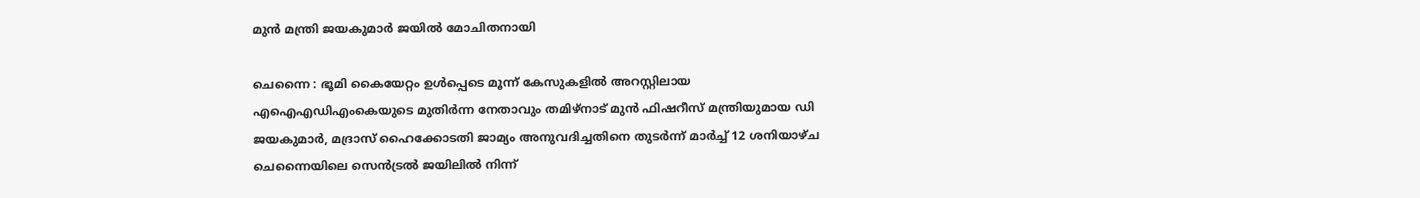മുൻ മന്ത്രി ജയകുമാർ ജയിൽ മോചിതനായി

ചെന്നൈ : ഭൂമി കൈയേറ്റം ഉൾപ്പെടെ മൂന്ന് കേസുകളിൽ അറസ്റ്റിലായ എഐഎഡിഎംകെയുടെ മുതിർന്ന നേതാവും തമിഴ്‌നാട് മുൻ ഫിഷറീസ് മന്ത്രിയുമായ ഡി ജയകുമാർ, മദ്രാസ് ഹൈക്കോടതി ജാമ്യം അനുവദിച്ചതിനെ തുടർന്ന് മാർച്ച് 12 ശനിയാഴ്ച ചെന്നൈയിലെ സെൻട്രൽ ജയിലിൽ നിന്ന്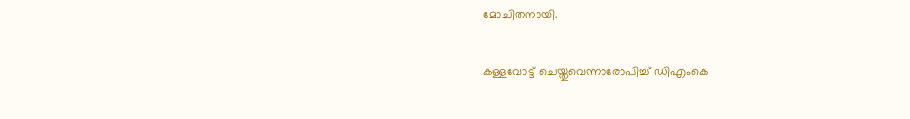മോചിതനായി.

കള്ളവോട്ട് ചെയ്തുവെന്നാരോപിച്ച് ഡിഎംകെ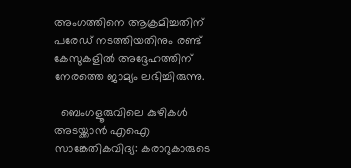അംഗത്തിനെ ആക്രമിച്ചതിന് പരേഡ് നടത്തിയതിനും രണ്ട് കേസുകളിൽ അദ്ദേഹത്തിന് നേരത്തെ ജാമ്യം ലഭിച്ചിരുന്നു.

  ബെംഗളൂരുവിലെ കുഴികൾ അടയ്ക്കാൻ എഐ സാങ്കേതികവിദ്യ: കരാറുകാരുടെ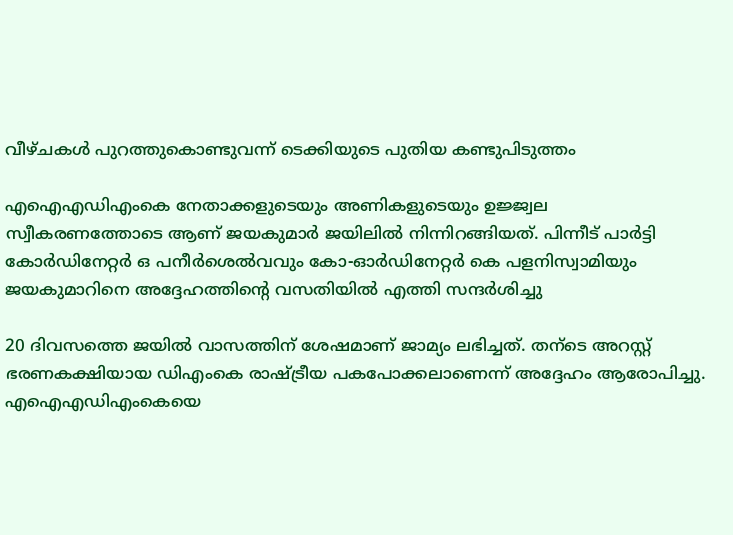വീഴ്ചകൾ പുറത്തുകൊണ്ടുവന്ന് ടെക്കിയുടെ പുതിയ കണ്ടുപിടുത്തം

എഐഎഡിഎംകെ നേതാക്കളുടെയും അണികളുടെയും ഉജ്ജ്വല സ്വീകരണത്തോടെ ആണ് ജയകുമാർ ജയിലിൽ നിന്നിറങ്ങിയത്. പിന്നീട് പാർട്ടി കോർഡിനേറ്റർ ഒ പനീർശെൽവവും കോ-ഓർഡിനേറ്റർ കെ പളനിസ്വാമിയും ജയകുമാറിനെ അദ്ദേഹത്തിന്റെ വസതിയിൽ എത്തി സന്ദർശിച്ചു

20 ദിവസത്തെ ജയിൽ വാസത്തിന് ശേഷമാണ് ജാമ്യം ലഭിച്ചത്. തന്ടെ അറസ്റ്റ് ഭരണകക്ഷിയായ ഡിഎംകെ രാഷ്ട്രീയ പകപോക്കലാണെന്ന് അദ്ദേഹം ആരോപിച്ചു. എഐഎഡിഎംകെയെ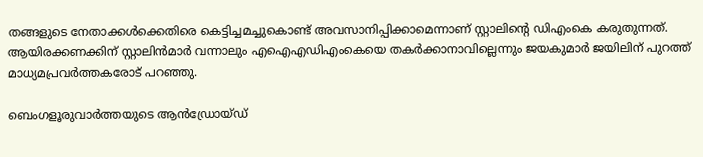തങ്ങളുടെ നേതാക്കൾക്കെതിരെ കെട്ടിച്ചമച്ചുകൊണ്ട് അവസാനിപ്പിക്കാമെന്നാണ് സ്റ്റാലിന്റെ ഡിഎംകെ കരുതുന്നത്. ആയിരക്കണക്കിന് സ്റ്റാലിൻമാർ വന്നാലും എഐഎഡിഎംകെയെ തകർക്കാനാവില്ലെന്നും ജയകുമാർ ജയിലിന് പുറത്ത് മാധ്യമപ്രവർത്തകരോട് പറഞ്ഞു.

ബെംഗളൂരുവാർത്തയുടെ ആൻഡ്രോയ്ഡ്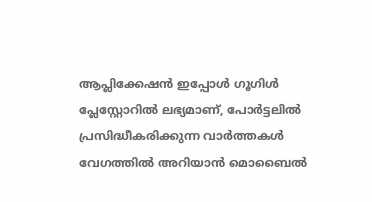ആപ്ലിക്കേഷൻ ഇപ്പോൾ ഗൂഗിൾ പ്ലേസ്റ്റോറിൽ ലഭ്യമാണ്, പോർട്ടലിൽ പ്രസിദ്ധീകരിക്കുന്ന വാർത്തകൾ വേഗത്തിൽ അറിയാൻ മൊബൈൽ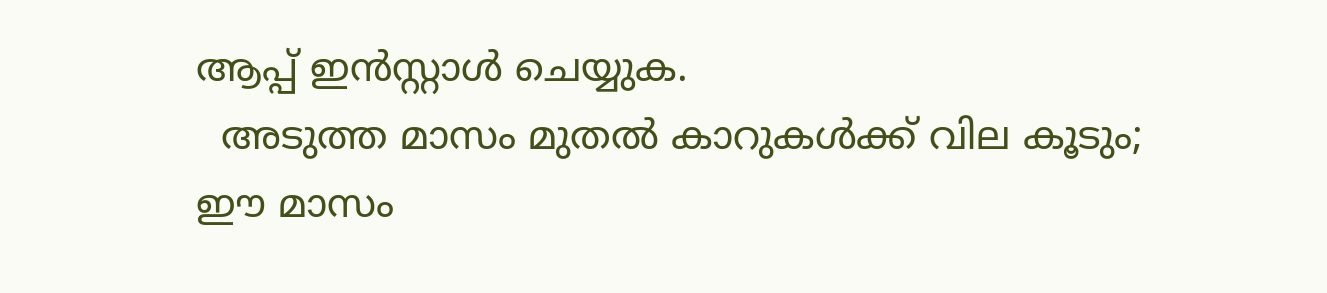ആപ്പ് ഇൻസ്റ്റാൾ ചെയ്യുക.
  അടുത്ത മാസം മുതൽ കാറുകൾക്ക് വില കൂടും; ഈ മാസം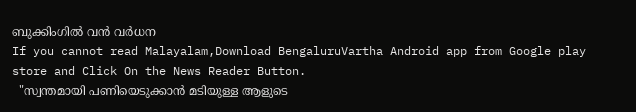ബുക്കിംഗിൽ വൻ വർധന
If you cannot read Malayalam,Download BengaluruVartha Android app from Google play store and Click On the News Reader Button.
  "സ്വന്തമായി പണിയെടുക്കാൻ മടിയുള്ള ആളുടെ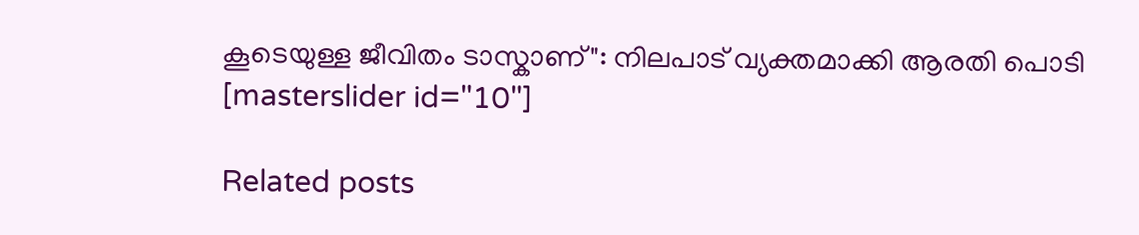കൂടെയുള്ള ജീവിതം ടാസ്കാണ്": നിലപാട് വ്യക്തമാക്കി ആരതി പൊടി
[masterslider id="10"]

Related posts